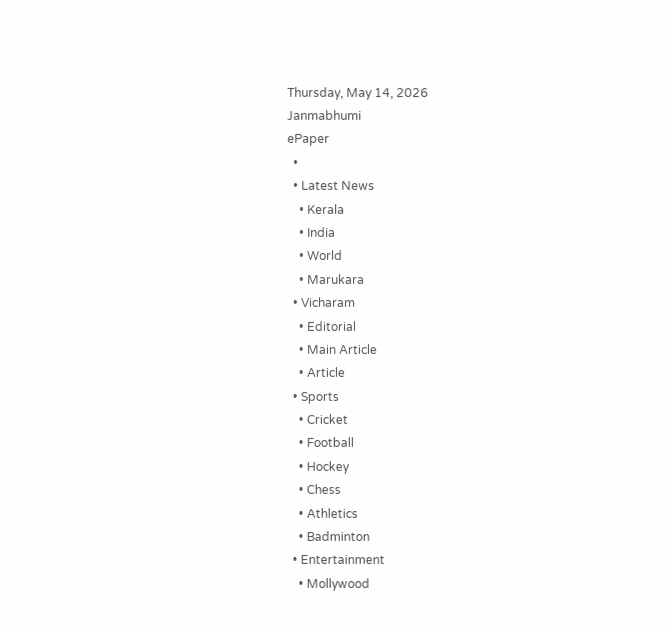Thursday, May 14, 2026
Janmabhumi
ePaper
  •
  • Latest News
    • Kerala
    • India
    • World
    • Marukara
  • Vicharam
    • Editorial
    • Main Article
    • Article
  • Sports
    • Cricket
    • Football
    • Hockey
    • Chess
    • Athletics
    • Badminton
  • Entertainment
    • Mollywood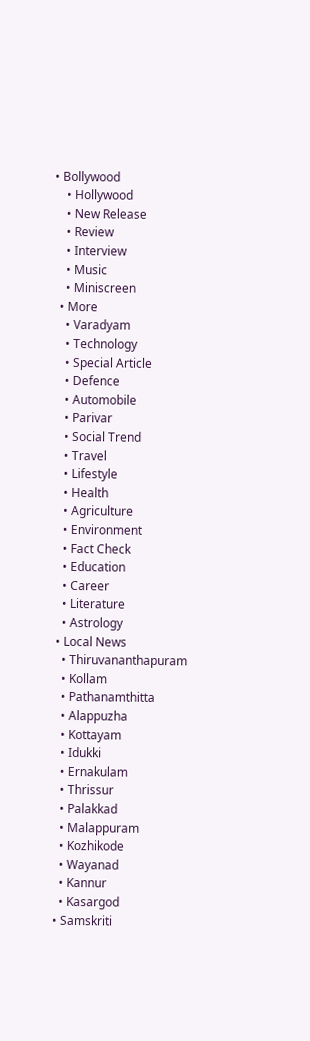• Bollywood
    • Hollywood
    • New Release
    • Review
    • Interview
    • Music
    • Miniscreen
  • More
    • Varadyam
    • Technology
    • Special Article
    • Defence
    • Automobile
    • Parivar
    • Social Trend
    • Travel
    • Lifestyle
    • Health
    • Agriculture
    • Environment
    • Fact Check
    • Education
    • Career
    • Literature
    • Astrology
  • Local News
    • Thiruvananthapuram
    • Kollam
    • Pathanamthitta
    • Alappuzha
    • Kottayam
    • Idukki
    • Ernakulam
    • Thrissur
    • Palakkad
    • Malappuram
    • Kozhikode
    • Wayanad
    • Kannur
    • Kasargod
  • Samskriti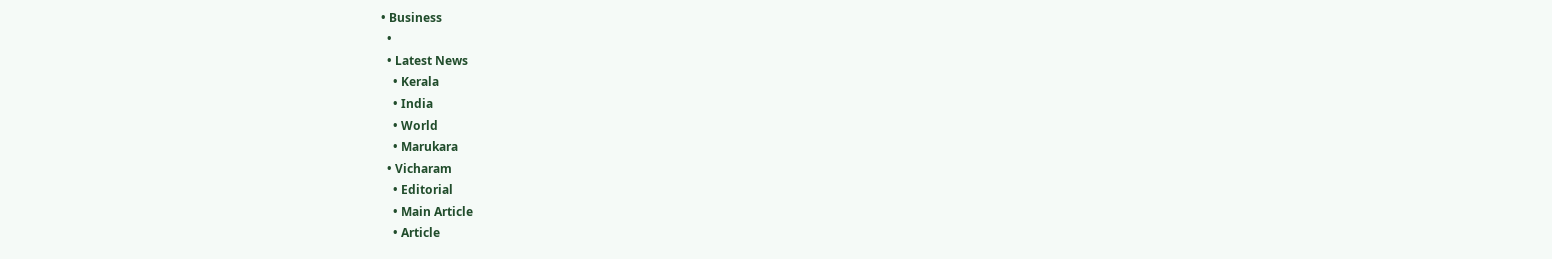• Business
  •
  • Latest News
    • Kerala
    • India
    • World
    • Marukara
  • Vicharam
    • Editorial
    • Main Article
    • Article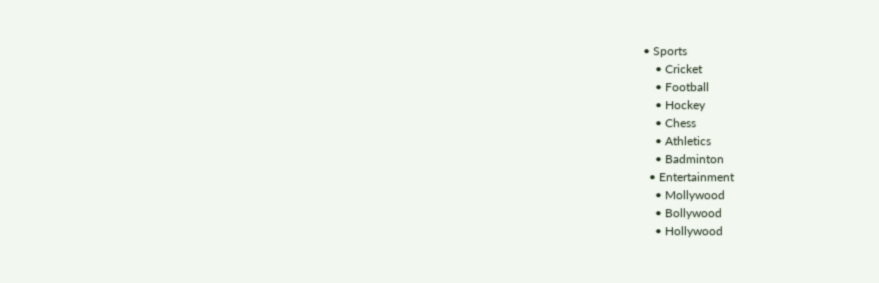• Sports
    • Cricket
    • Football
    • Hockey
    • Chess
    • Athletics
    • Badminton
  • Entertainment
    • Mollywood
    • Bollywood
    • Hollywood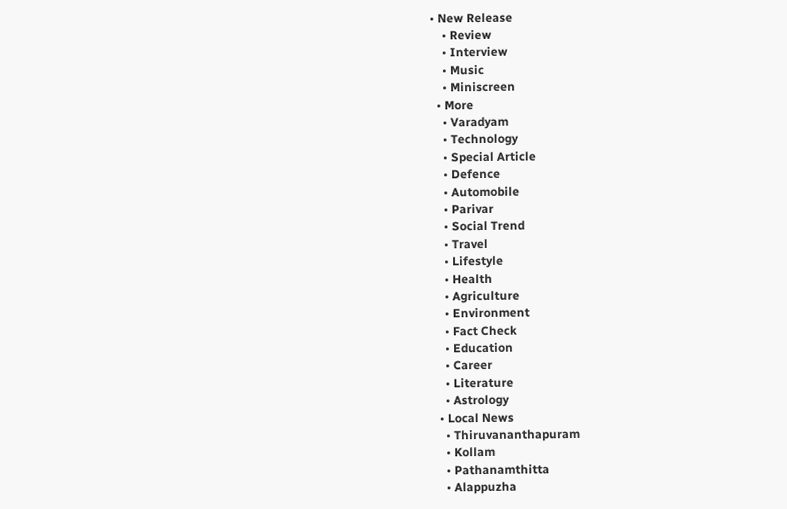• New Release
    • Review
    • Interview
    • Music
    • Miniscreen
  • More
    • Varadyam
    • Technology
    • Special Article
    • Defence
    • Automobile
    • Parivar
    • Social Trend
    • Travel
    • Lifestyle
    • Health
    • Agriculture
    • Environment
    • Fact Check
    • Education
    • Career
    • Literature
    • Astrology
  • Local News
    • Thiruvananthapuram
    • Kollam
    • Pathanamthitta
    • Alappuzha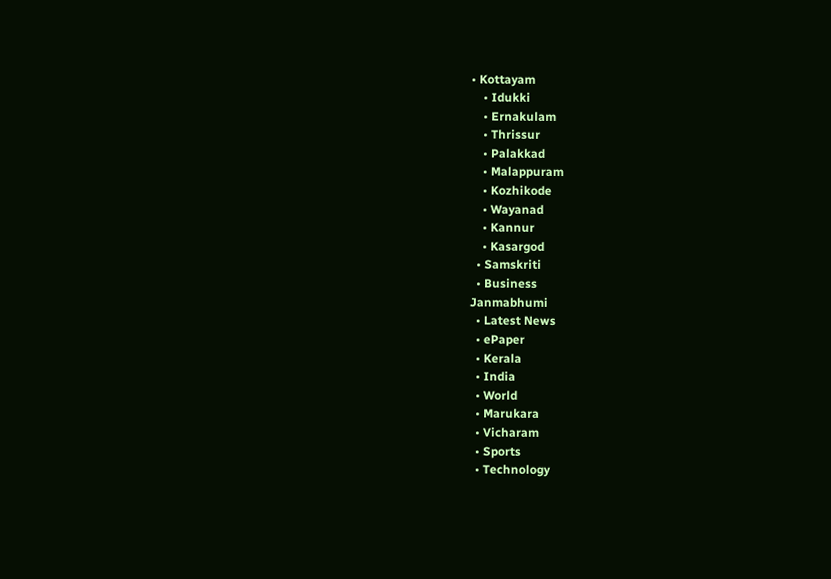• Kottayam
    • Idukki
    • Ernakulam
    • Thrissur
    • Palakkad
    • Malappuram
    • Kozhikode
    • Wayanad
    • Kannur
    • Kasargod
  • Samskriti
  • Business
Janmabhumi
  • Latest News
  • ePaper
  • Kerala
  • India
  • World
  • Marukara
  • Vicharam
  • Sports
  • Technology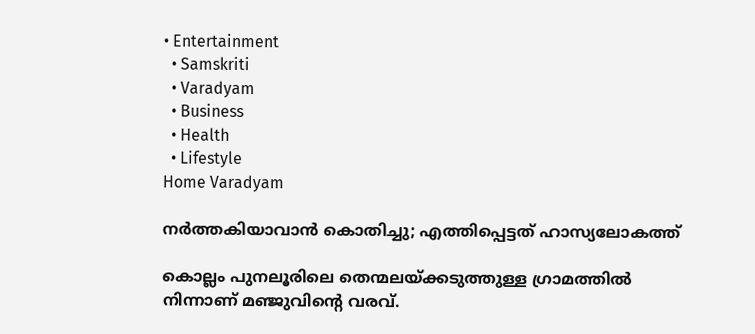• Entertainment
  • Samskriti
  • Varadyam
  • Business
  • Health
  • Lifestyle
Home Varadyam

നര്‍ത്തകിയാവാന്‍ കൊതിച്ചു; എത്തിപ്പെട്ടത് ഹാസ്യലോകത്ത്

കൊല്ലം പുനലൂരിലെ തെന്മലയ്‌ക്കടുത്തുള്ള ഗ്രാമത്തില്‍ നിന്നാണ് മഞ്ജുവിന്റെ വരവ്.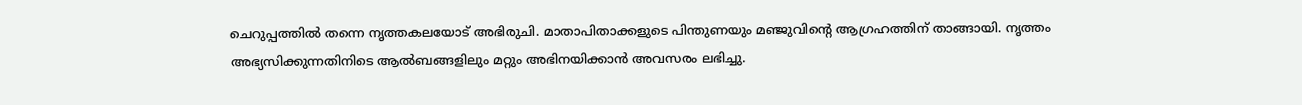ചെറുപ്പത്തില്‍ തന്നെ നൃത്തകലയോട് അഭിരുചി. മാതാപിതാക്കളുടെ പിന്തുണയും മഞ്ജുവിന്റെ ആഗ്രഹത്തിന് താങ്ങായി. നൃത്തം അഭ്യസിക്കുന്നതിനിടെ ആല്‍ബങ്ങളിലും മറ്റും അഭിനയിക്കാന്‍ അവസരം ലഭിച്ചു.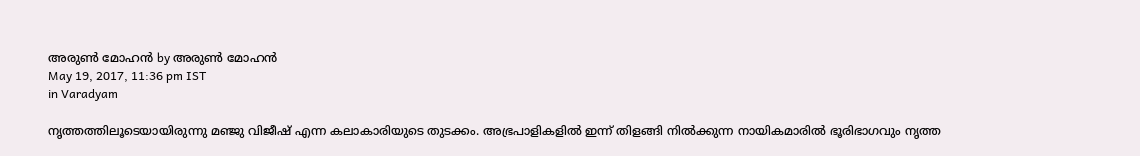അരുണ്‍ മോഹന്‍ by അരുണ്‍ മോഹന്‍
May 19, 2017, 11:36 pm IST
in Varadyam

നൃത്തത്തിലൂടെയായിരുന്നു മഞ്ജു വിജീഷ് എന്ന കലാകാരിയുടെ തുടക്കം. അഭ്രപാളികളില്‍ ഇന്ന് തിളങ്ങി നില്‍ക്കുന്ന നായികമാരില്‍ ഭൂരിഭാഗവും നൃത്ത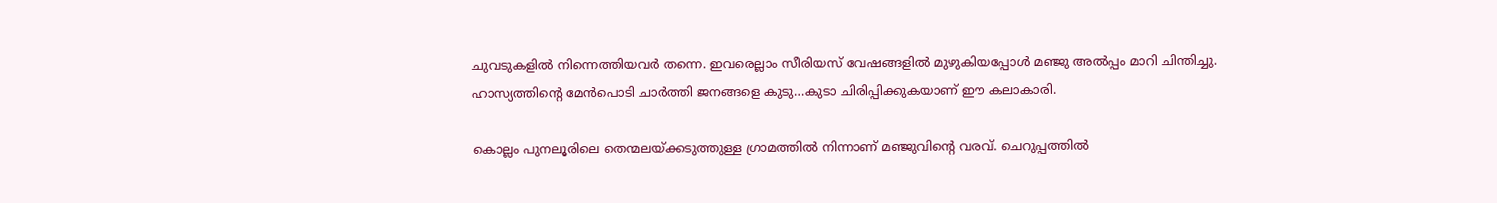ചുവടുകളില്‍ നിന്നെത്തിയവര്‍ തന്നെ. ഇവരെല്ലാം സീരിയസ് വേഷങ്ങളില്‍ മുഴുകിയപ്പോള്‍ മഞ്ജു അല്‍പ്പം മാറി ചിന്തിച്ചു. ഹാസ്യത്തിന്റെ മേന്‍പൊടി ചാര്‍ത്തി ജനങ്ങളെ കുടു…കുടാ ചിരിപ്പിക്കുകയാണ് ഈ കലാകാരി.

കൊല്ലം പുനലൂരിലെ തെന്മലയ്‌ക്കടുത്തുള്ള ഗ്രാമത്തില്‍ നിന്നാണ് മഞ്ജുവിന്റെ വരവ്. ചെറുപ്പത്തില്‍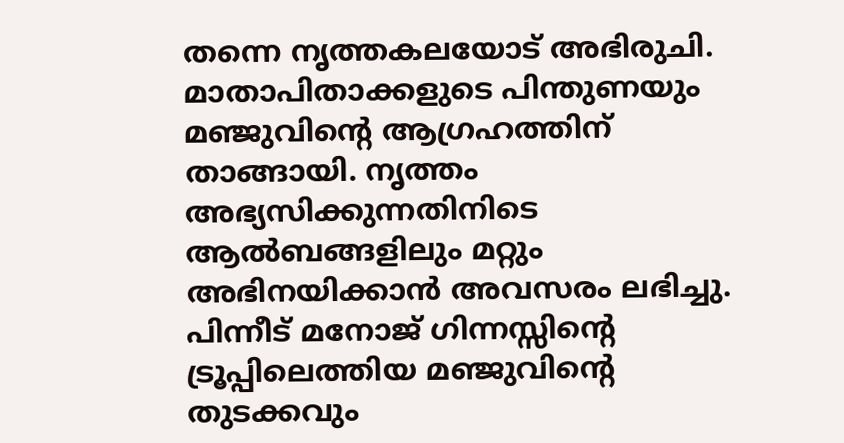തന്നെ നൃത്തകലയോട് അഭിരുചി. മാതാപിതാക്കളുടെ പിന്തുണയും മഞ്ജുവിന്റെ ആഗ്രഹത്തിന് താങ്ങായി. നൃത്തം അഭ്യസിക്കുന്നതിനിടെ ആല്‍ബങ്ങളിലും മറ്റും അഭിനയിക്കാന്‍ അവസരം ലഭിച്ചു. പിന്നീട് മനോജ് ഗിന്നസ്സിന്റെ ട്രൂപ്പിലെത്തിയ മഞ്ജുവിന്റെ തുടക്കവും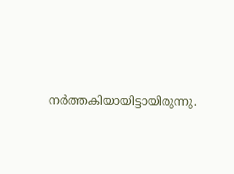നര്‍ത്തകിയായിട്ടായിരുന്നു.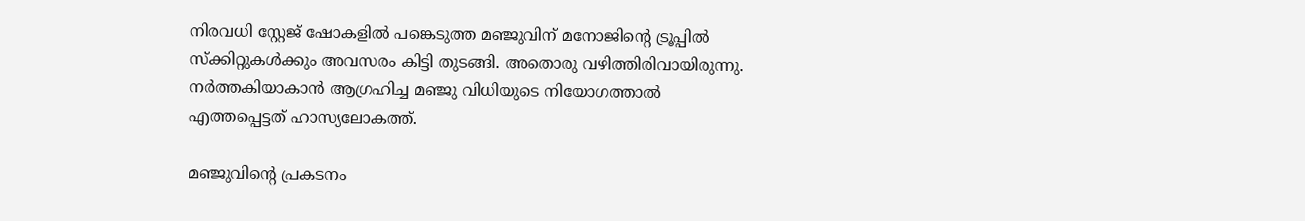നിരവധി സ്റ്റേജ് ഷോകളില്‍ പങ്കെടുത്ത മഞ്ജുവിന് മനോജിന്റെ ട്രൂപ്പില്‍ സ്‌ക്കിറ്റുകള്‍ക്കും അവസരം കിട്ടി തുടങ്ങി. അതൊരു വഴിത്തിരിവായിരുന്നു. നര്‍ത്തകിയാ‍കാന്‍ ആഗ്രഹിച്ച മഞ്ജു വിധിയുടെ നിയോഗത്താല്‍ എത്തപ്പെട്ടത് ഹാസ്യലോകത്ത്.

മഞ്ജുവിന്റെ പ്രകടനം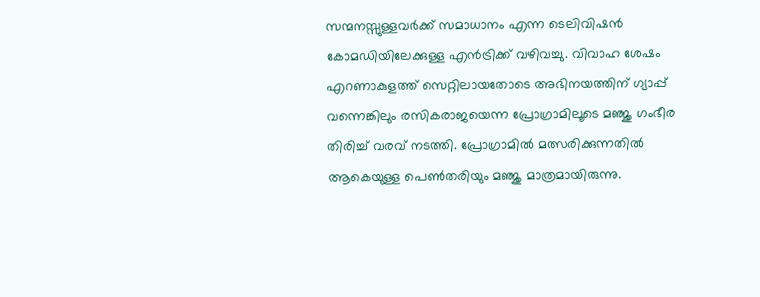സന്മനസ്സുള്ളവര്‍ക്ക് സമാധാനം എന്ന ടെലിവിഷന്‍ കോമഡിയിലേക്കുള്ള എന്‍ട്രിക്ക് വഴിവച്ചു. വിവാഹ ശേഷം എറണാകുളത്ത് സെറ്റിലായതോടെ അഭിനയത്തിന് ഗ്യാപ്പ് വന്നെങ്കിലും രസികരാജയെന്ന പ്രോഗ്രാമിലൂടെ മഞ്ജു ഗംഭീര തിരിച്ച് വരവ് നടത്തി. പ്രോഗ്രാമില്‍ മത്സരിക്കുന്നതില്‍ ആകെയുള്ള പെണ്‍തരിയും മഞ്ജു മാത്രമായിരുന്നു.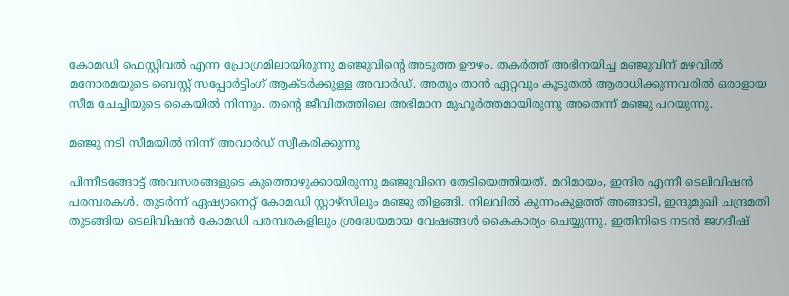കോമഡി ഫെസ്റ്റിവല്‍ എന്ന പ്രോഗ്രമിലായിരുന്നു മഞ്ജുവിന്റെ അടുത്ത ഊഴം. തകര്‍ത്ത് അഭിനയിച്ച മഞ്ജുവിന് മഴവില്‍ മനോരമയുടെ ബെസ്റ്റ് സപ്പോര്‍ട്ടിംഗ് ആക്ടര്‍ക്കുള്ള അവാര്‍ഡ്. അതും താന്‍ ഏറ്റവും കൂടുതല്‍ ആരാധിക്കുന്നവരില്‍ ഒരാളായ സീമ ചേച്ചിയുടെ കൈയില്‍ നിന്നും. തന്റെ ജീവിതത്തിലെ അഭിമാന മുഹൂര്‍ത്തമായിരുന്നു അതെന്ന് മഞ്ജു പറയുന്നു.

മഞ്ജു നടി സീമയില്‍ നിന്ന് അവാര്‍ഡ് സ്വീകരിക്കുന്നു

പിന്നീടങ്ങോട്ട് അവസരങ്ങളുടെ കുത്തൊഴുക്കായിരുന്നു മഞ്ജുവിനെ തേടിയെത്തിയത്. മറിമായം, ഇന്ദിര എന്നീ ടെലിവിഷന്‍ പരമ്പരകള്‍. തുടര്‍ന്ന് ഏഷ്യാനെറ്റ് കോമഡി സ്റ്റാഴ്‌സിലും മഞ്ജു തിളങ്ങി. നിലവില്‍ കുന്നംകുളത്ത് അങ്ങാടി, ഇന്ദുമുഖി ചന്ദ്രമതി തുടങ്ങിയ ടെലിവിഷന്‍ കോമഡി പരമ്പരകളിലും ശ്രദ്ധേയമായ വേഷങ്ങള്‍ കൈകാര്യം ചെയ്യുന്നു. ഇതിനിടെ നടന്‍ ജഗദീഷ്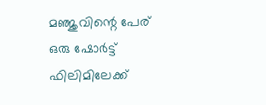മഞ്ജുവിന്റെ പേര് ഒരു ഷോര്‍ട്ട് ഫിലിമിലേക്ക്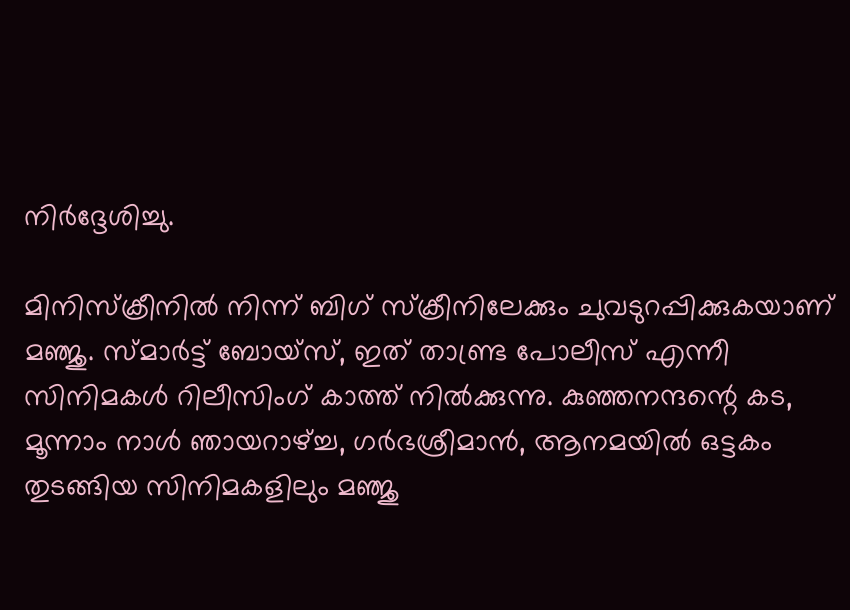നിര്‍ദ്ദേശിച്ചു.

മിനിസ്‌ക്രീനില്‍ നിന്ന് ബിഗ് സ്‌ക്രീനിലേക്കും ചുവടുറപ്പിക്കുകയാണ് മഞ്ജു. സ്മാര്‍ട്ട് ബോയ്‌സ്, ഇത് താണ്ട്ര പോലീസ് എന്നീ സിനിമകള്‍ റിലീസിംഗ് കാത്ത് നില്‍ക്കുന്നു. കുഞ്ഞനന്ദന്റെ കട, മൂന്നാം നാള്‍ ഞായറാഴ്‌ച്ച, ഗര്‍ഭശ്രീമാന്‍, ആനമയില്‍ ഒട്ടകം തുടങ്ങിയ സിനിമകളിലും മഞ്ജു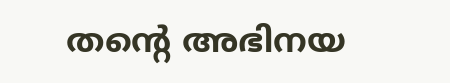തന്റെ അഭിനയ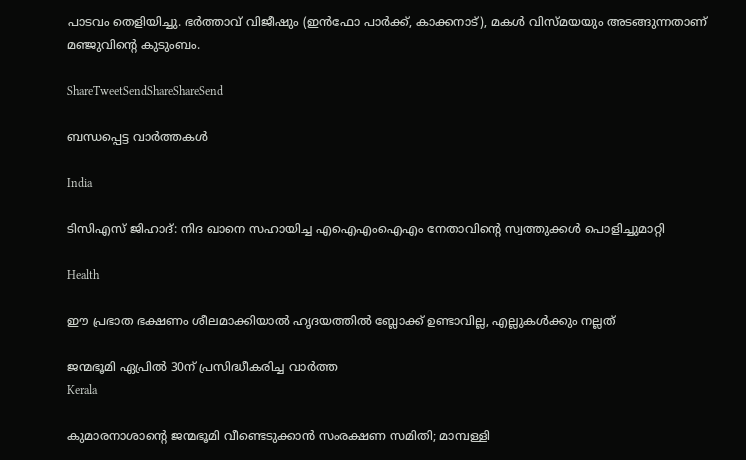പാടവം തെളിയിച്ചു. ഭര്‍ത്താവ് വിജീഷും (ഇന്‍ഫോ പാര്‍ക്ക്, കാക്കനാട്), മകള്‍ വിസ്മയയും അടങ്ങുന്നതാണ് മഞ്ജുവിന്റെ കുടുംബം.

ShareTweetSendShareShareSend

ബന്ധപ്പെട്ട വാര്‍ത്തകള്‍

India

ടിസിഎസ് ജിഹാദ്: നിദ ഖാനെ സഹായിച്ച എഐഎംഐഎം നേതാവിന്റെ സ്വത്തുക്കള്‍ പൊളിച്ചുമാറ്റി

Health

ഈ പ്രഭാത ഭക്ഷണം ശീലമാക്കിയാൽ ഹൃദയത്തിൽ ബ്ലോക്ക് ഉണ്ടാവില്ല, എല്ലുകൾക്കും നല്ലത്

ജന്മഭൂമി ഏപ്രില്‍ 30ന് പ്രസിദ്ധീകരിച്ച വാര്‍ത്ത
Kerala

കുമാരനാശാന്റെ ജന്മഭൂമി വീണ്ടെടുക്കാന്‍ സംരക്ഷണ സമിതി; മാമ്പള്ളി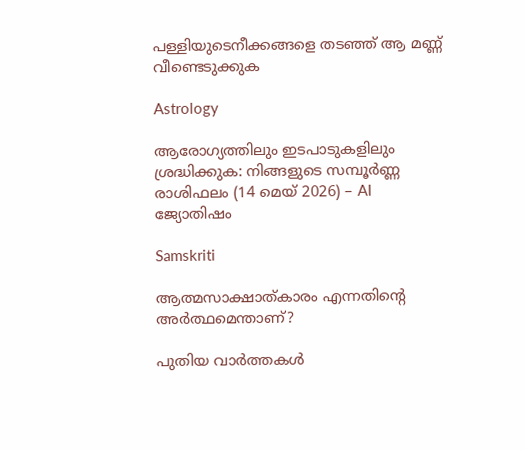പള്ളിയുടെനീക്കങ്ങളെ തടഞ്ഞ് ആ മണ്ണ് വീണ്ടെടുക്കുക

Astrology

ആരോഗ്യത്തിലും ഇടപാടുകളിലും ശ്രദ്ധിക്കുക: നിങ്ങളുടെ സമ്പൂർണ്ണ രാശിഫലം (14 മെയ് 2026) – AI ജ്യോതിഷം

Samskriti

ആത്മസാക്ഷാത്കാരം എന്നതിന്റെ അര്‍ത്ഥമെന്താണ്?

പുതിയ വാര്‍ത്തകള്‍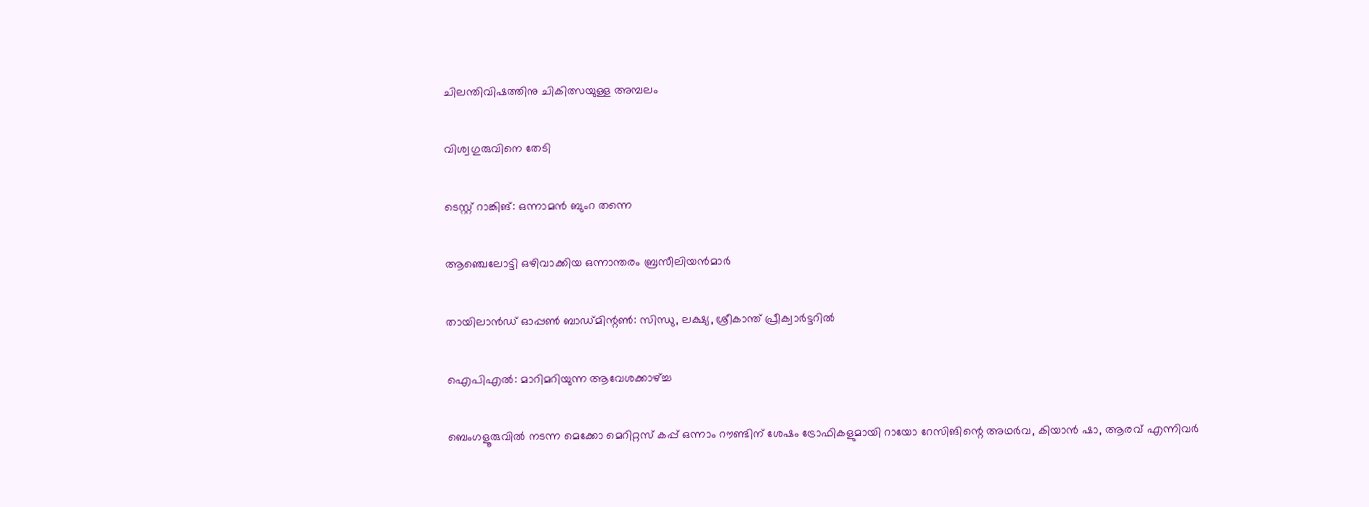ചിലന്തിവിഷത്തിനു ചികിത്സയുള്ള അമ്പലം

വിശ്വഗുരുവിനെ തേടി

ടെസ്റ്റ് റാങ്കിങ്: ഒന്നാമന്‍ ബുംറ തന്നെ

ആഞ്ചെലോട്ടി ഒഴിവാക്കിയ ഒന്നാന്തരം ബ്രസീലിയന്‍മാര്‍

തായിലാന്‍ഡ് ഓപ്പണ്‍ ബാഡ്മിന്റണ്‍: സിന്ധു, ലക്ഷ്യ, ശ്രീകാന്ത് പ്രീക്വാര്‍ട്ടറില്‍

ഐപിഎല്‍: മാറിമറിയുന്ന ആവേശക്കാഴ്‌ച്ച

ബെംഗളൂരുവില്‍ നടന്ന മെക്കോ മെറിറ്റസ് കപ്പ് ഒന്നാം റൗണ്ടിന് ശേഷം ട്രോഫികളുമായി റായോ റേസിങിന്റെ അഥര്‍വ, കിയാന്‍ ഷാ, ആരവ് എന്നിവര്‍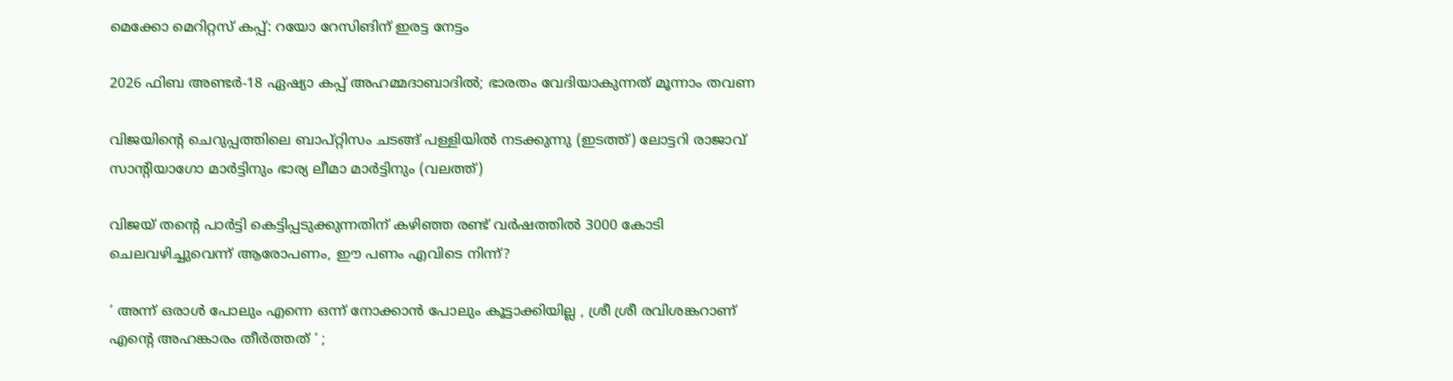മെക്കോ മെറിറ്റസ് കപ്പ്: റയോ റേസിങിന് ഇരട്ട നേട്ടം

2026 ഫിബ അണ്ടര്‍-18 ഏഷ്യാ കപ്പ് അഹമ്മദാബാദില്‍; ഭാരതം വേദിയാകുന്നത് മൂന്നാം തവണ

വിജയിന്‍റെ ചെറുപ്പത്തിലെ ബാപ്റ്റിസം ചടങ്ങ് പള്ളിയില്‍ നടക്കുന്നു (ഇടത്ത്) ലോട്ടറി രാജാവ് സാന്‍റിയാഗോ മാര്‍ട്ടിനും ഭാര്യ ലീമാ മാര്‍ട്ടിനും (വലത്ത്)

വിജയ് തന്റെ പാര്‍ട്ടി കെട്ടിപ്പടുക്കുന്നതിന് കഴിഞ്ഞ രണ്ട് വര്‍ഷത്തില്‍ 3000 കോടി ചെലവഴിച്ചുവെന്ന് ആരോപണം, ഈ പണം എവിടെ നിന്ന്?

‘ അന്ന് ഒരാൾ പോലും എന്നെ ഒന്ന് നോക്കാൻ പോലും കൂട്ടാക്കിയില്ല , ശ്രീ ശ്രീ രവിശങ്കറാണ് എന്റെ അഹങ്കാരം തീർത്തത് ‘ ;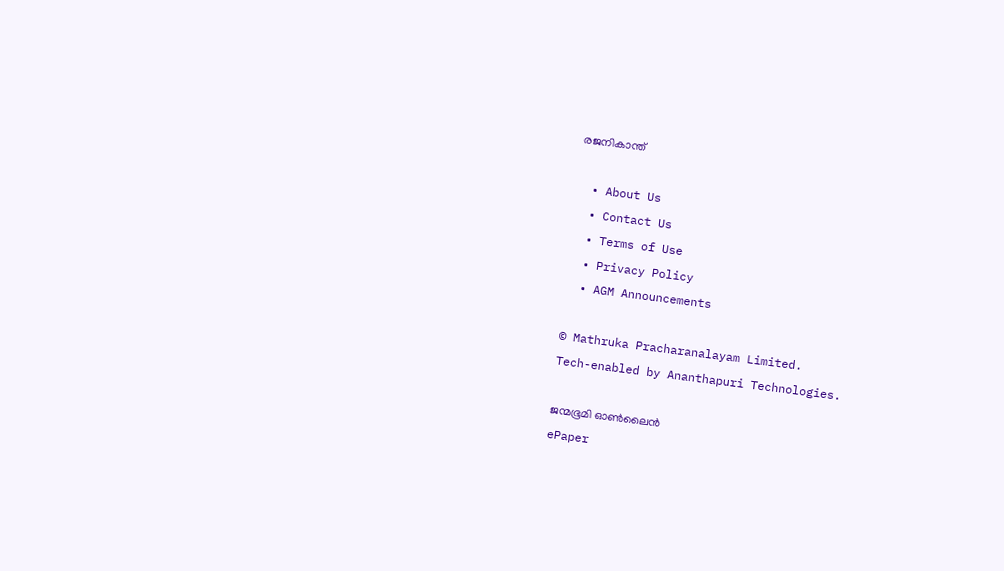രജനികാന്ത്

  • About Us
  • Contact Us
  • Terms of Use
  • Privacy Policy
  • AGM Announcements

© Mathruka Pracharanalayam Limited.
Tech-enabled by Ananthapuri Technologies.

ജന്മഭൂമി ഓണ്‍ലൈന്‍
ePaper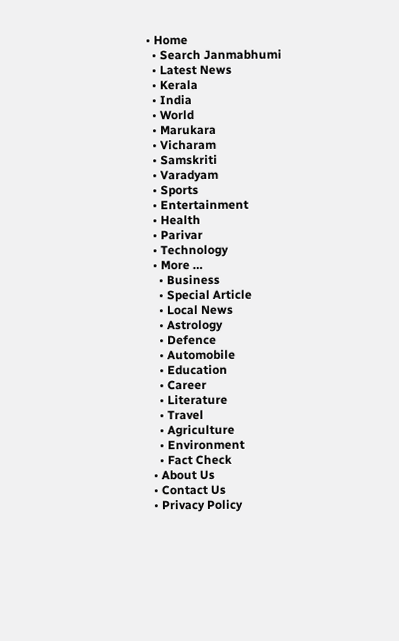• Home
  • Search Janmabhumi
  • Latest News
  • Kerala
  • India
  • World
  • Marukara
  • Vicharam
  • Samskriti
  • Varadyam
  • Sports
  • Entertainment
  • Health
  • Parivar
  • Technology
  • More …
    • Business
    • Special Article
    • Local News
    • Astrology
    • Defence
    • Automobile
    • Education
    • Career
    • Literature
    • Travel
    • Agriculture
    • Environment
    • Fact Check
  • About Us
  • Contact Us
  • Privacy Policy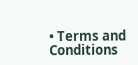• Terms and Conditions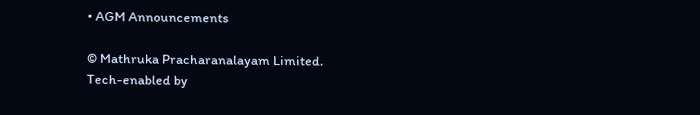• AGM Announcements

© Mathruka Pracharanalayam Limited.
Tech-enabled by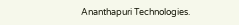Ananthapuri Technologies.